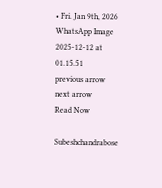• Fri. Jan 9th, 2026
WhatsApp Image 2025-12-12 at 01.15.51
previous arrow
next arrow
Read Now

Subeshchandrabose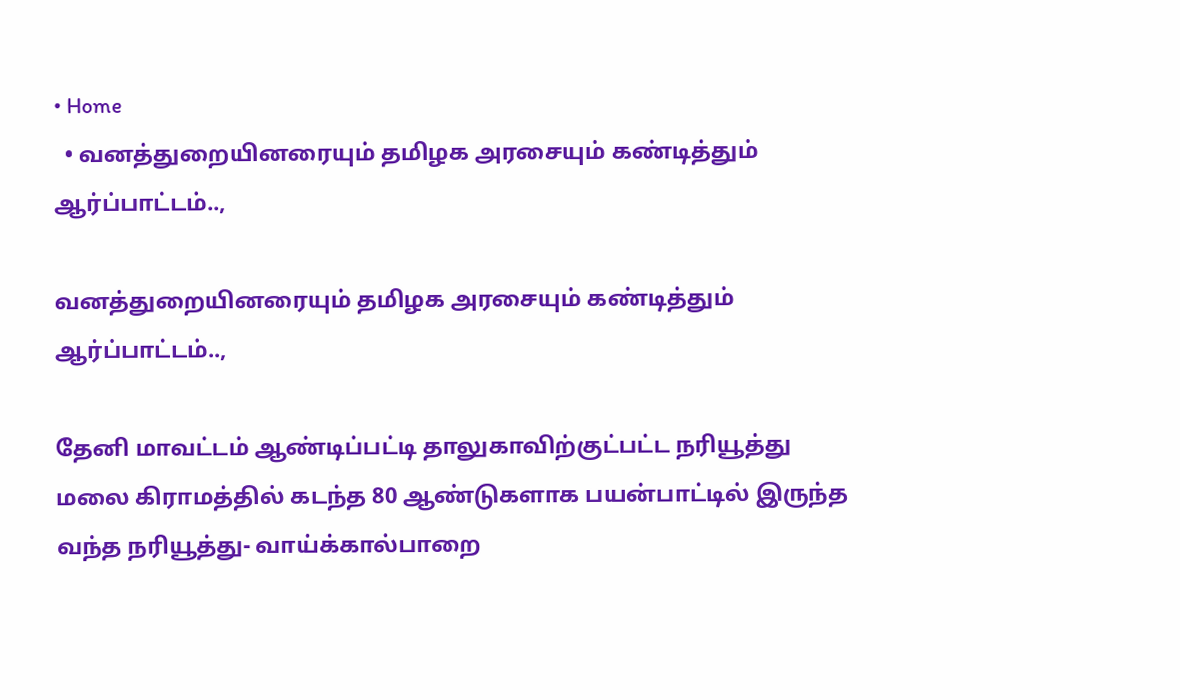• Home
  • வனத்துறையினரையும் தமிழக அரசையும் கண்டித்தும் ஆர்ப்பாட்டம்..,

வனத்துறையினரையும் தமிழக அரசையும் கண்டித்தும் ஆர்ப்பாட்டம்..,

தேனி மாவட்டம் ஆண்டிப்பட்டி தாலுகாவிற்குட்பட்ட நரியூத்து மலை கிராமத்தில் கடந்த 80 ஆண்டுகளாக பயன்பாட்டில் இருந்த வந்த நரியூத்து- வாய்க்கால்பாறை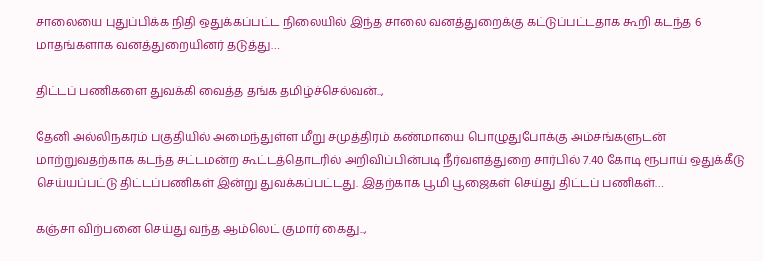சாலையை புதுப்பிக்க நிதி ஒதுக்கப்பட்ட நிலையில் இந்த சாலை வனத்துறைக்கு கட்டுப்பட்டதாக கூறி கடந்த 6 மாதங்களாக வனத்துறையினர் தடுத்து…

திட்டப் பணிகளை துவக்கி வைத்த தங்க தமிழ்ச்செல்வன்..,

தேனி அல்லிநகரம் பகுதியில் அமைந்துள்ள மீறு சமுத்திரம் கண்மாயை பொழுதுபோக்கு அம்சங்களுடன் மாற்றுவதற்காக கடந்த சட்டமன்ற கூட்டத்தொடரில் அறிவிப்பின்படி நீர்வளத்துறை சார்பில் 7.40 கோடி ரூபாய் ஒதுக்கீடு செய்யப்பட்டு திட்டப்பணிகள் இன்று துவக்கப்பட்டது. இதற்காக பூமி பூஜைகள் செய்து திட்டப் பணிகள்…

கஞ்சா விற்பனை செய்து வந்த ஆம்லெட் குமார் கைது..,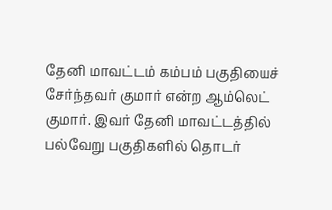தேனி மாவட்டம் கம்பம் பகுதியைச் சேர்ந்தவர் குமார் என்ற ஆம்லெட் குமார். இவர் தேனி மாவட்டத்தில் பல்வேறு பகுதிகளில் தொடர்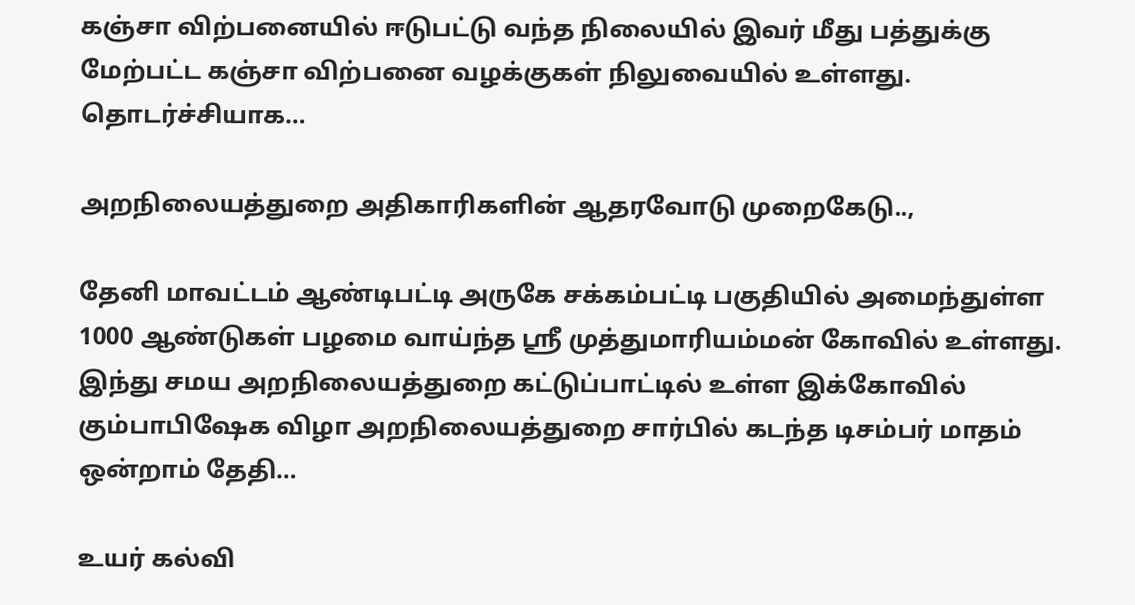கஞ்சா விற்பனையில் ஈடுபட்டு வந்த நிலையில் இவர் மீது பத்துக்கு மேற்பட்ட கஞ்சா விற்பனை வழக்குகள் நிலுவையில் உள்ளது. தொடர்ச்சியாக…

அறநிலையத்துறை அதிகாரிகளின் ஆதரவோடு முறைகேடு..,

தேனி மாவட்டம் ஆண்டிபட்டி அருகே சக்கம்பட்டி பகுதியில் அமைந்துள்ள 1000 ஆண்டுகள் பழமை வாய்ந்த ஸ்ரீ முத்துமாரியம்மன் கோவில் உள்ளது. இந்து சமய அறநிலையத்துறை கட்டுப்பாட்டில் உள்ள இக்கோவில் கும்பாபிஷேக விழா அறநிலையத்துறை சார்பில் கடந்த டிசம்பர் மாதம் ஒன்றாம் தேதி…

உயர் கல்வி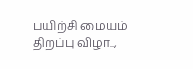பயிற்சி மையம் திறப்பு விழா..,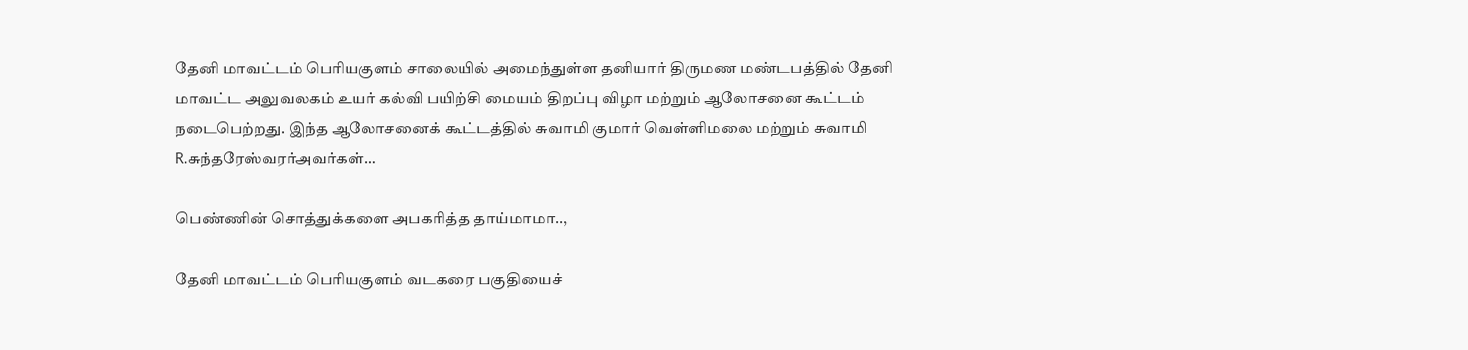தேனி மாவட்டம் பெரியகுளம் சாலையில் அமைந்துள்ள தனியார் திருமண மண்டபத்தில் தேனி மாவட்ட அலுவலகம் உயர் கல்வி பயிற்சி மையம் திறப்பு விழா மற்றும் ஆலோசனை கூட்டம் நடைபெற்றது. இந்த ஆலோசனைக் கூட்டத்தில் சுவாமி குமார் வெள்ளிமலை மற்றும் சுவாமி R.சுந்தரேஸ்வரர்அவர்கள்…

பெண்ணின் சொத்துக்களை அபகரித்த தாய்மாமா..,

தேனி மாவட்டம் பெரியகுளம் வடகரை பகுதியைச்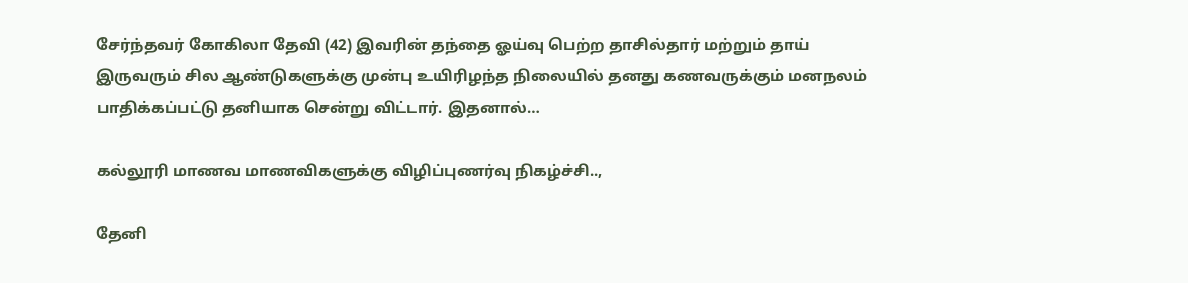சேர்ந்தவர் கோகிலா தேவி (42) இவரின் தந்தை ஓய்வு பெற்ற தாசில்தார் மற்றும் தாய் இருவரும் சில ஆண்டுகளுக்கு முன்பு உயிரிழந்த நிலையில் தனது கணவருக்கும் மனநலம் பாதிக்கப்பட்டு தனியாக சென்று விட்டார். இதனால்…

கல்லூரி மாணவ மாணவிகளுக்கு விழிப்புணர்வு நிகழ்ச்சி..,

தேனி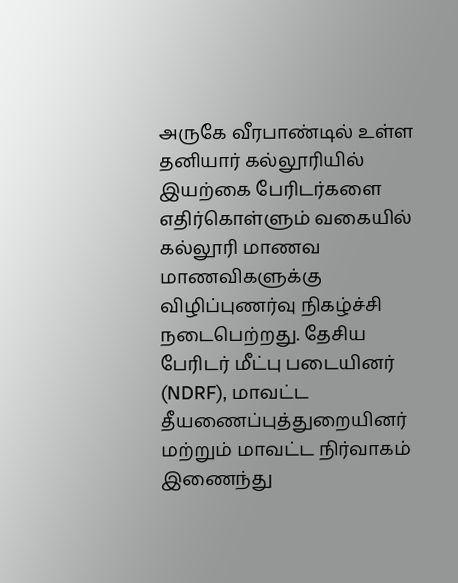அருகே வீரபாண்டில் உள்ள தனியார் கல்லூரியில் இயற்கை பேரிடர்களை எதிர்கொள்ளும் வகையில் கல்லூரி மாணவ மாணவிகளுக்கு விழிப்புணர்வு நிகழ்ச்சி நடைபெற்றது. தேசிய பேரிடர் மீட்பு படையினர் (NDRF), மாவட்ட தீயணைப்புத்துறையினர் மற்றும் மாவட்ட நிர்வாகம் இணைந்து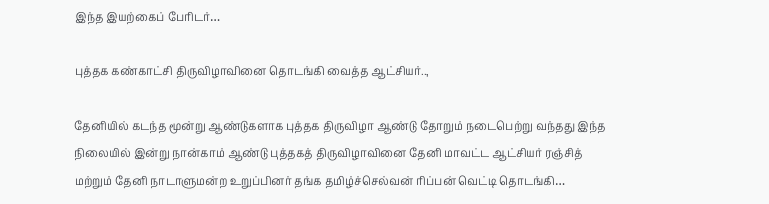இந்த இயற்கைப் பேரிடர்…

புத்தக கண்காட்சி திருவிழாவினை தொடங்கி வைத்த ஆட்சியர்..,

தேனியில் கடந்த மூன்று ஆண்டுகளாக புத்தக திருவிழா ஆண்டு தோறும் நடைபெற்று வந்தது இந்த நிலையில் இன்று நான்காம் ஆண்டு புத்தகத் திருவிழாவினை தேனி மாவட்ட ஆட்சியர் ரஞ்சித் மற்றும் தேனி நாடாளுமன்ற உறுப்பினர் தங்க தமிழ்ச்செல்வன் ரிப்பன் வெட்டி தொடங்கி…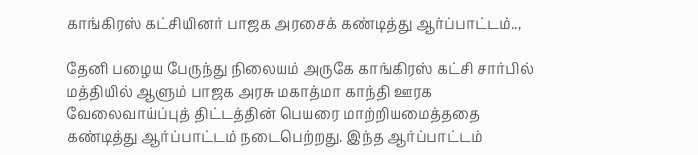காங்கிரஸ் கட்சியினர் பாஜக அரசைக் கண்டித்து ஆர்ப்பாட்டம்..,

தேனி பழைய பேருந்து நிலையம் அருகே காங்கிரஸ் கட்சி சார்பில் மத்தியில் ஆளும் பாஜக அரசு மகாத்மா காந்தி ஊரக வேலைவாய்ப்புத் திட்டத்தின் பெயரை மாற்றியமைத்ததை கண்டித்து ஆர்ப்பாட்டம் நடைபெற்றது. இந்த ஆர்ப்பாட்டம்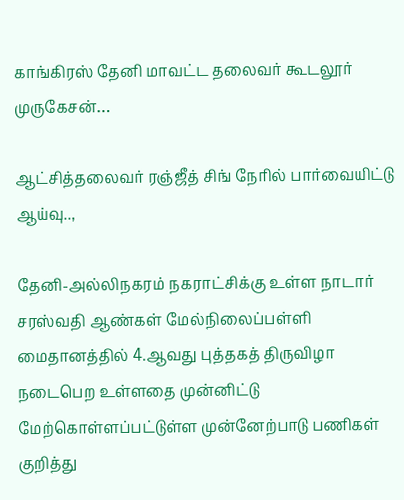காங்கிரஸ் தேனி மாவட்ட தலைவர் கூடலூர் முருகேசன்…

ஆட்சித்தலைவர் ரஞ்ஜீத் சிங் நேரில் பார்வையிட்டு ஆய்வு..,

தேனி-அல்லிநகரம் நகராட்சிக்கு உள்ள நாடார் சரஸ்வதி ஆண்கள் மேல்நிலைப்பள்ளி மைதானத்தில் 4.ஆவது புத்தகத் திருவிழா நடைபெற உள்ளதை முன்னிட்டு மேற்கொள்ளப்பட்டுள்ள முன்னேற்பாடு பணிகள் குறித்து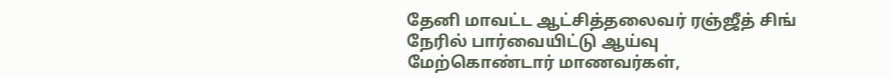தேனி மாவட்ட ஆட்சித்தலைவர் ரஞ்ஜீத் சிங் நேரில் பார்வையிட்டு ஆய்வு மேற்கொண்டார் மாணவர்கள்,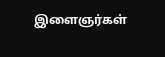இளைஞர்கள்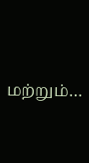மற்றும்…